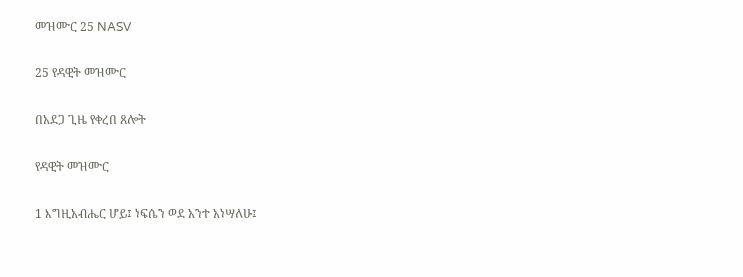መዝሙር 25 NASV

25 የዳዊት መዝሙር

በአደጋ ጊዜ የቀረበ ጸሎት

የዳዊት መዝሙር

1 እግዚአብሔር ሆይ፤ ነፍሴን ወደ አንተ አነሣለሁ፤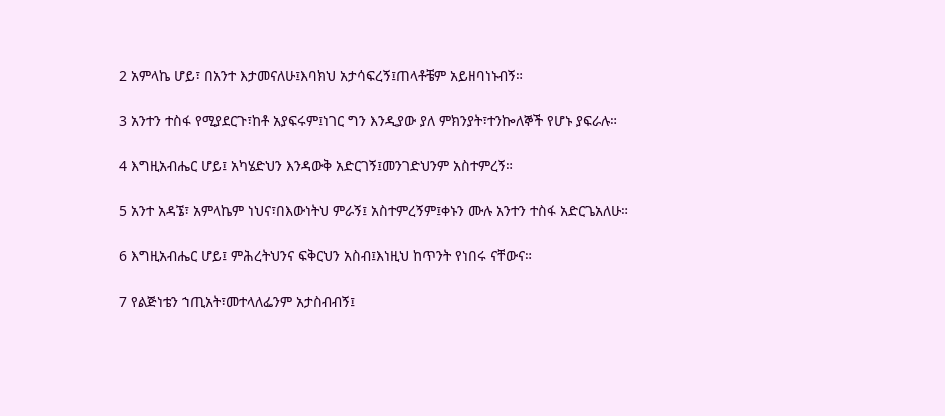2 አምላኬ ሆይ፣ በአንተ እታመናለሁ፤እባክህ አታሳፍረኝ፤ጠላቶቼም አይዘባነኑብኝ።

3 አንተን ተስፋ የሚያደርጉ፣ከቶ አያፍሩም፤ነገር ግን እንዲያው ያለ ምክንያት፣ተንኰለኞች የሆኑ ያፍራሉ።

4 እግዚአብሔር ሆይ፤ አካሄድህን እንዳውቅ አድርገኝ፤መንገድህንም አስተምረኝ።

5 አንተ አዳኜ፣ አምላኬም ነህና፣በእውነትህ ምራኝ፤ አስተምረኝም፤ቀኑን ሙሉ አንተን ተስፋ አድርጌአለሁ።

6 እግዚአብሔር ሆይ፤ ምሕረትህንና ፍቅርህን አስብ፤እነዚህ ከጥንት የነበሩ ናቸውና።

7 የልጅነቴን ኀጢአት፣መተላለፌንም አታስብብኝ፤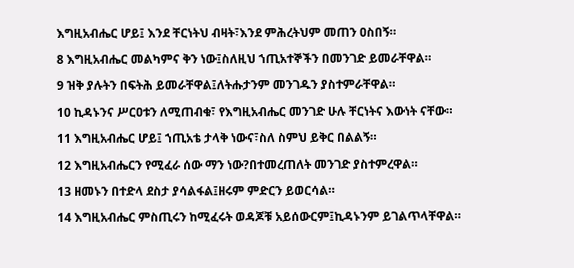እግዚአብሔር ሆይ፤ እንደ ቸርነትህ ብዛት፣እንደ ምሕረትህም መጠን ዐስበኝ።

8 እግዚአብሔር መልካምና ቅን ነው፤ስለዚህ ኀጢአተኞችን በመንገድ ይመራቸዋል።

9 ዝቅ ያሉትን በፍትሕ ይመራቸዋል፤ለትሑታንም መንገዱን ያስተምራቸዋል።

10 ኪዳኑንና ሥርዐቱን ለሚጠብቁ፣ የእግዚአብሔር መንገድ ሁሉ ቸርነትና እውነት ናቸው።

11 እግዚአብሔር ሆይ፤ ኀጢአቴ ታላቅ ነውና፣ስለ ስምህ ይቅር በልልኝ።

12 እግዚአብሔርን የሚፈራ ሰው ማን ነው?በተመረጠለት መንገድ ያስተምረዋል።

13 ዘመኑን በተድላ ደስታ ያሳልፋል፤ዘሩም ምድርን ይወርሳል።

14 እግዚአብሔር ምስጢሩን ከሚፈሩት ወዳጆቹ አይሰውርም፤ኪዳኑንም ይገልጥላቸዋል።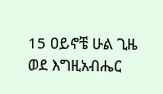15 ዐይኖቼ ሁል ጊዜ ወደ እግዚአብሔር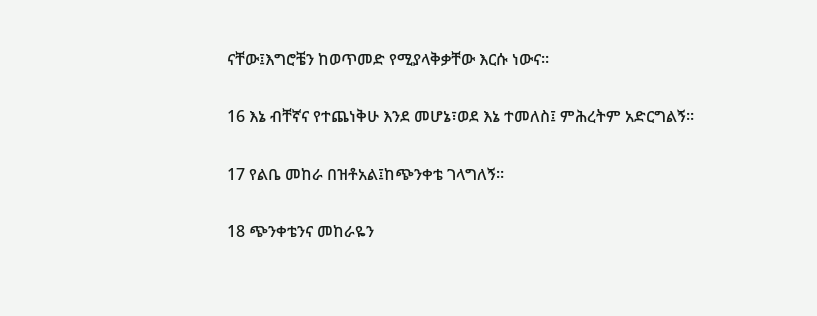ናቸው፤እግሮቼን ከወጥመድ የሚያላቅቃቸው እርሱ ነውና።

16 እኔ ብቸኛና የተጨነቅሁ እንደ መሆኔ፣ወደ እኔ ተመለስ፤ ምሕረትም አድርግልኝ።

17 የልቤ መከራ በዝቶአል፤ከጭንቀቴ ገላግለኝ።

18 ጭንቀቴንና መከራዬን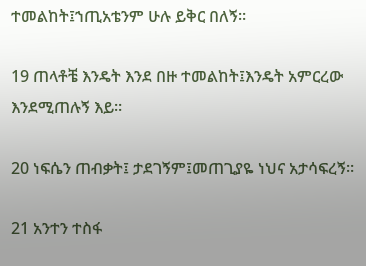ተመልከት፤ኀጢአቴንም ሁሉ ይቅር በለኝ።

19 ጠላቶቼ እንዴት እንደ በዙ ተመልከት፤እንዴት አምርረው እንደሚጠሉኝ እይ።

20 ነፍሴን ጠብቃት፤ ታደገኝም፤መጠጊያዬ ነህና አታሳፍረኝ።

21 አንተን ተስፋ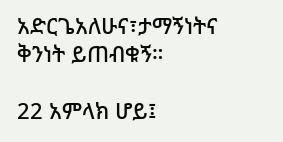አድርጌአለሁና፣ታማኝነትና ቅንነት ይጠብቁኝ።

22 አምላክ ሆይ፤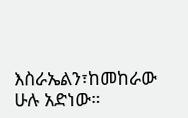እስራኤልን፣ከመከራው ሁሉ አድነው።